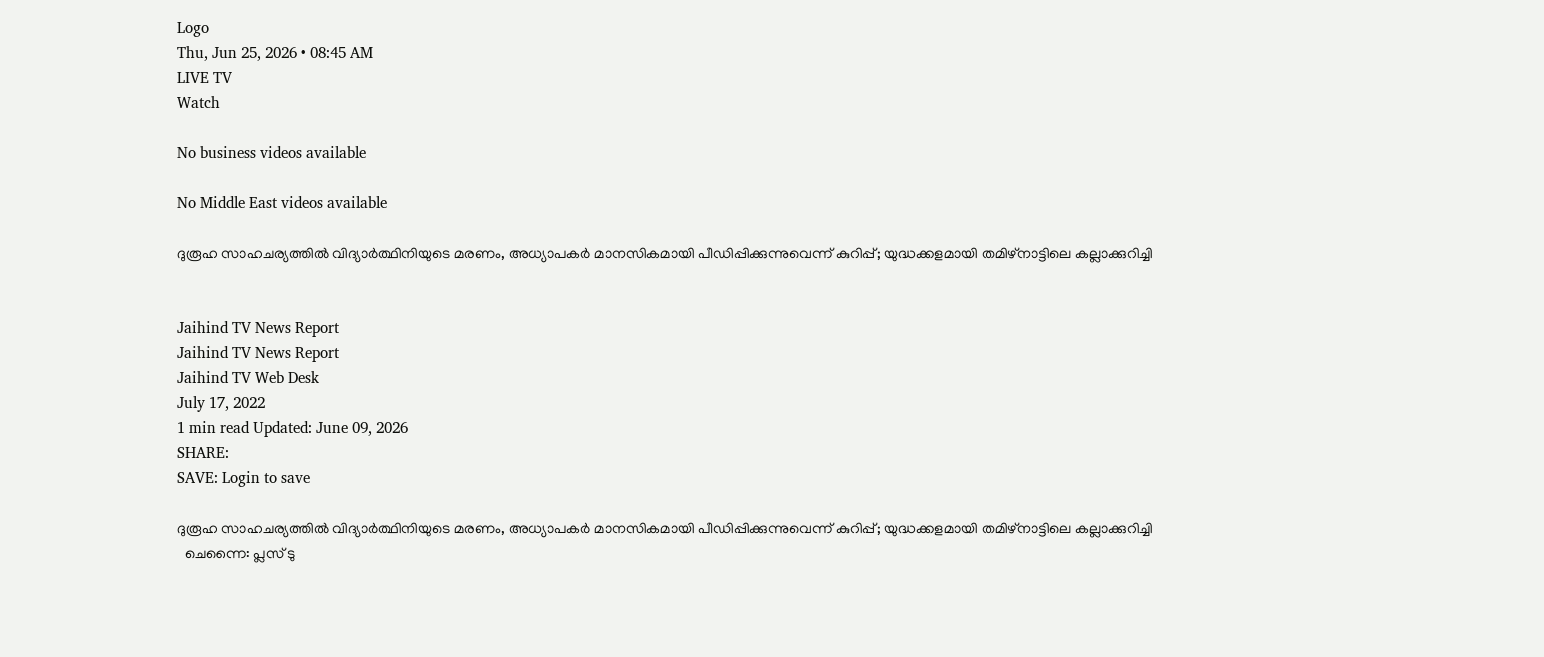Logo
Thu, Jun 25, 2026 • 08:45 AM
LIVE TV
Watch

No business videos available

No Middle East videos available

ദുരൂഹ സാഹചര്യത്തില്‍ വിദ്യാർത്ഥിനിയുടെ മരണം, അധ്യാപകര്‍ മാനസികമായി പീഡിപ്പിക്കുന്നുവെന്ന് കുറിപ്പ്; യുദ്ധക്കളമായി തമിഴ്നാട്ടിലെ കല്ലാക്കുറിച്ചി


Jaihind TV News Report
Jaihind TV News Report
Jaihind TV Web Desk
July 17, 2022
1 min read Updated: June 09, 2026
SHARE:
SAVE: Login to save

ദുരൂഹ സാഹചര്യത്തില്‍ വിദ്യാർത്ഥിനിയുടെ മരണം, അധ്യാപകര്‍ മാനസികമായി പീഡിപ്പിക്കുന്നുവെന്ന് കുറിപ്പ്; യുദ്ധക്കളമായി തമിഴ്നാട്ടിലെ കല്ലാക്കുറിച്ചി
  ചെന്നൈ: പ്ലസ് ടു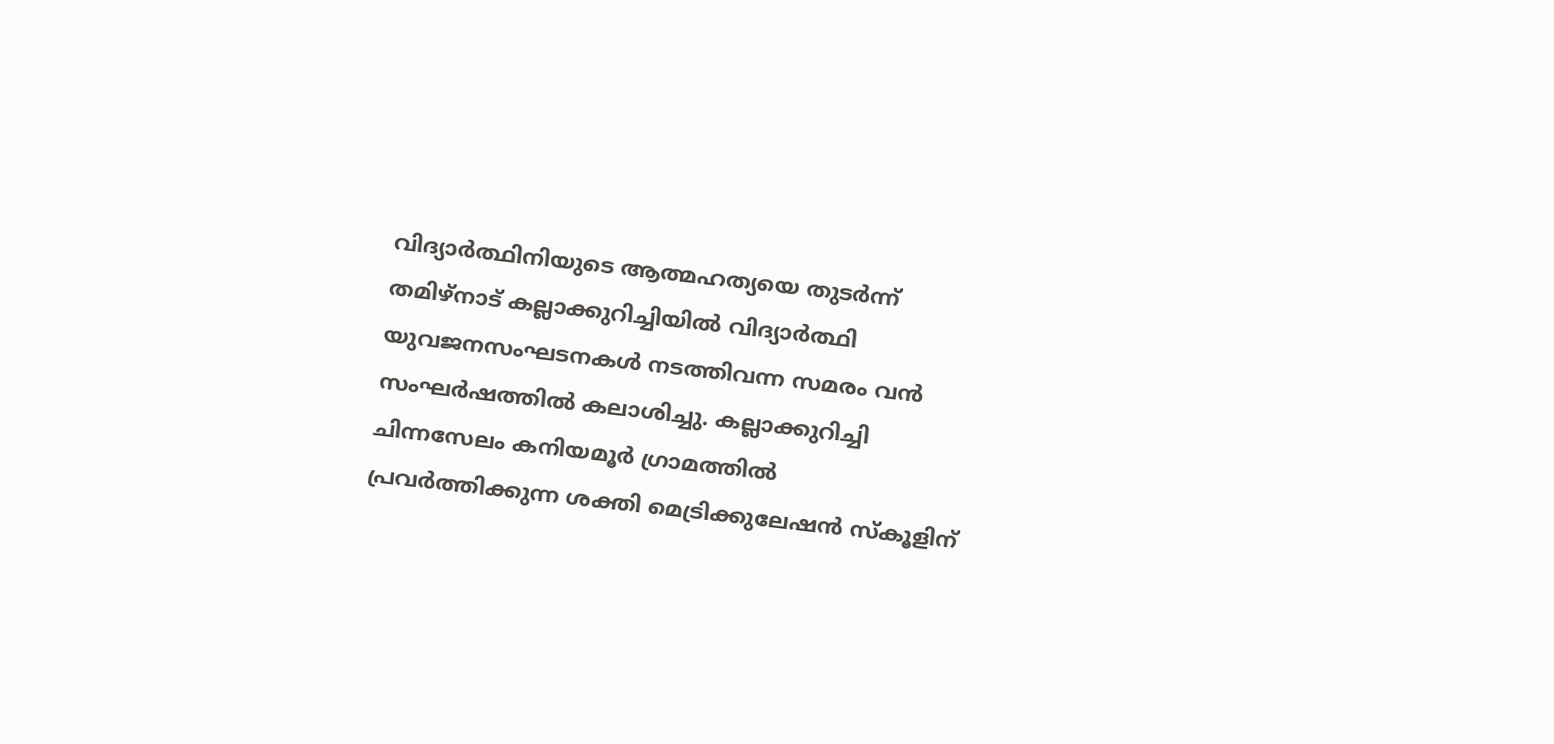വിദ്യാർത്ഥിനിയുടെ ആത്മഹത്യയെ തുടർന്ന് തമിഴ്നാട് കല്ലാക്കുറിച്ചിയിൽ വിദ്യാർത്ഥി യുവജനസംഘടനകൾ നടത്തിവന്ന സമരം വന്‍ സംഘർഷത്തില്‍ കലാശിച്ചു. കല്ലാക്കുറിച്ചി ചിന്നസേലം കനിയമൂര്‍ ഗ്രാമത്തില്‍ പ്രവര്‍ത്തിക്കുന്ന ശക്തി മെട്രിക്കുലേഷന്‍ സ്‌കൂളിന്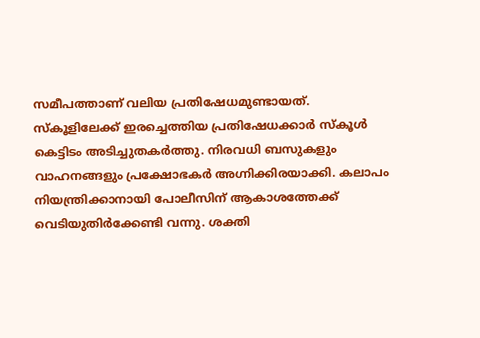സമീപത്താണ് വലിയ പ്രതിഷേധമുണ്ടായത്. സ്‌കൂളിലേക്ക് ഇരച്ചെത്തിയ പ്രതിഷേധക്കാര്‍ സ്‌കൂള്‍ കെട്ടിടം അടിച്ചുതകര്‍ത്തു. നിരവധി ബസുകളും  വാഹനങ്ങളും പ്രക്ഷോഭകര്‍ അഗ്നിക്കിരയാക്കി. കലാപം നിയന്ത്രിക്കാനായി പോലീസിന് ആകാശത്തേക്ക് വെടിയുതിർക്കേണ്ടി വന്നു. ശക്തി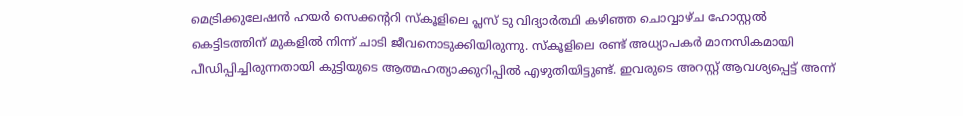മെട്രിക്കുലേഷൻ ഹയർ സെക്കന്‍ററി സ്കൂളിലെ പ്ലസ് ടു വിദ്യാർത്ഥി കഴിഞ്ഞ ചൊവ്വാഴ്ച ഹോസ്റ്റൽ കെട്ടിടത്തിന് മുകളിൽ നിന്ന് ചാടി ജീവനൊടുക്കിയിരുന്നു. സ്കൂളിലെ രണ്ട് അധ്യാപകർ മാനസികമായി പീഡിപ്പിച്ചിരുന്നതായി കുട്ടിയുടെ ആത്മഹത്യാക്കുറിപ്പിൽ എഴുതിയിട്ടുണ്ട്. ഇവരുടെ അറസ്റ്റ് ആവശ്യപ്പെട്ട് അന്ന്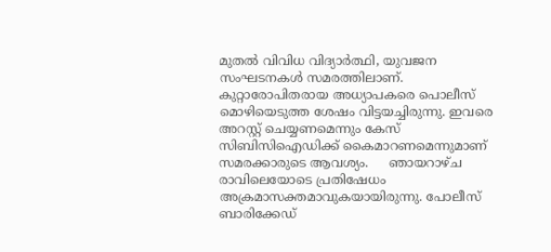മുതൽ വിവിധ വിദ്യാർത്ഥി, യുവജന സംഘടനകൾ സമരത്തിലാണ്. കുറ്റാരോപിതരായ അധ്യാപകരെ പൊലീസ് മൊഴിയെടുത്ത ശേഷം വിട്ടയച്ചിരുന്നു. ഇവരെ അറസ്റ്റ് ചെയ്യണമെന്നും കേസ് സിബിസിഐഡിക്ക് കൈമാറണമെന്നുമാണ് സമരക്കാരുടെ ആവശ്യം.     ഞായറാഴ്ച രാവിലെയോടെ പ്രതിഷേധം അക്രമാസക്തമാവുകയായിരുന്നു. പോലീസ് ബാരിക്കേ‍‍ഡ്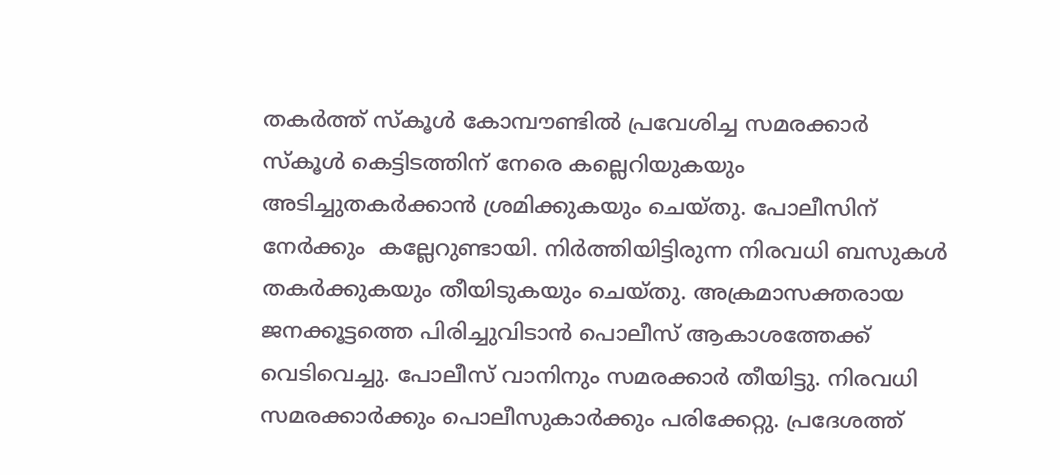തകർത്ത് സ്കൂൾ കോമ്പൗണ്ടില്‍ പ്രവേശിച്ച സമരക്കാർ സ്കൂള്‍ കെട്ടിടത്തിന് നേരെ കല്ലെറിയുകയും അടിച്ചുതകര്‍ക്കാന്‍ ശ്രമിക്കുകയും ചെയ്തു. പോലീസിന് നേർക്കും  കല്ലേറുണ്ടായി. നിർത്തിയിട്ടിരുന്ന നിരവധി ബസുകൾ തകർക്കുകയും തീയിടുകയും ചെയ്തു. അക്രമാസക്തരായ ജനക്കൂട്ടത്തെ പിരിച്ചുവിടാൻ പൊലീസ് ആകാശത്തേക്ക് വെടിവെച്ചു. പോലീസ് വാനിനും സമരക്കാർ തീയിട്ടു. നിരവധി സമരക്കാർക്കും പൊലീസുകാർക്കും പരിക്കേറ്റു. പ്രദേശത്ത്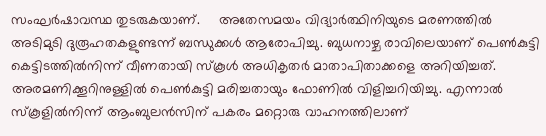സംഘർഷാവസ്ഥ തുടരുകയാണ്.     അതേസമയം വിദ്യാർത്ഥിനിയുടെ മരണത്തില്‍ അടിമുടി ദുരൂഹതകളുണ്ടന്ന് ബന്ധുക്കള്‍ ആരോപിച്ചു. ബുധനാഴ്ച രാവിലെയാണ് പെണ്‍കുട്ടി കെട്ടിടത്തില്‍നിന്ന് വീണതായി സ്‌കൂള്‍ അധികൃതര്‍ മാതാപിതാക്കളെ അറിയിച്ചത്. അരമണിക്കൂറിനുള്ളില്‍ പെണ്‍കുട്ടി മരിച്ചതായും ഫോണില്‍ വിളിച്ചറിയിച്ചു. എന്നാല്‍ സ്‌കൂളില്‍നിന്ന് ആംബുലന്‍സിന് പകരം മറ്റൊരു വാഹനത്തിലാണ്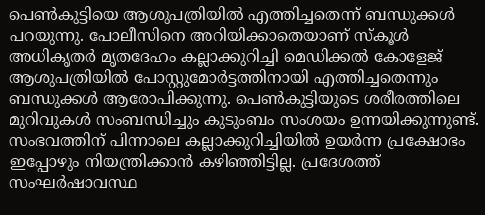പെണ്‍കുട്ടിയെ ആശുപത്രിയില്‍ എത്തിച്ചതെന്ന് ബന്ധുക്കള്‍ പറയുന്നു. പോലീസിനെ അറിയിക്കാതെയാണ് സ്‌കൂള്‍ അധികൃതര്‍ മൃതദേഹം കല്ലാക്കുറിച്ചി മെഡിക്കല്‍ കോളേജ് ആശുപത്രിയില്‍ പോസ്റ്റുമോര്‍ട്ടത്തിനായി എത്തിച്ചതെന്നും ബന്ധുക്കള്‍ ആരോപിക്കുന്നു. പെണ്‍കുട്ടിയുടെ ശരീരത്തിലെ മുറിവുകള്‍ സംബന്ധിച്ചും കുടുംബം സംശയം ഉന്നയിക്കുന്നുണ്ട്. സംഭവത്തിന് പിന്നാലെ കല്ലാക്കുറിച്ചിയില്‍ ഉയർന്ന പ്രക്ഷോഭം ഇപ്പോഴും നിയന്ത്രിക്കാന്‍ കഴിഞ്ഞിട്ടില്ല. പ്രദേശത്ത് സംഘർഷാവസ്ഥ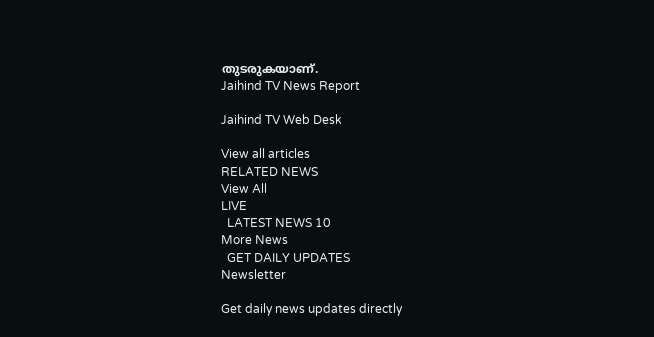തുടരുകയാണ്.
Jaihind TV News Report

Jaihind TV Web Desk

View all articles
RELATED NEWS
View All
LIVE
  LATEST NEWS 10
More News
  GET DAILY UPDATES
Newsletter

Get daily news updates directly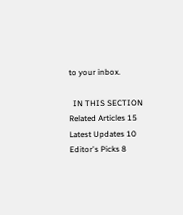to your inbox.

  IN THIS SECTION
Related Articles 15
Latest Updates 10
Editor's Picks 8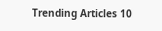Trending Articles 10